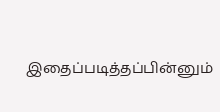இதைப்படித்தப்பின்னும்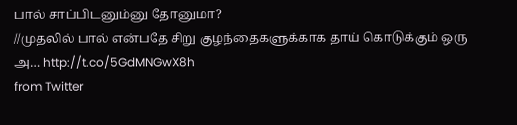பால் சாப்பிடனும்னு தோனுமா?
//முதலில் பால் என்பதே சிறு குழந்தைகளுக்காக தாய் கொடுக்கும் ஒரு அ… http://t.co/5GdMNGwX8h
from Twitter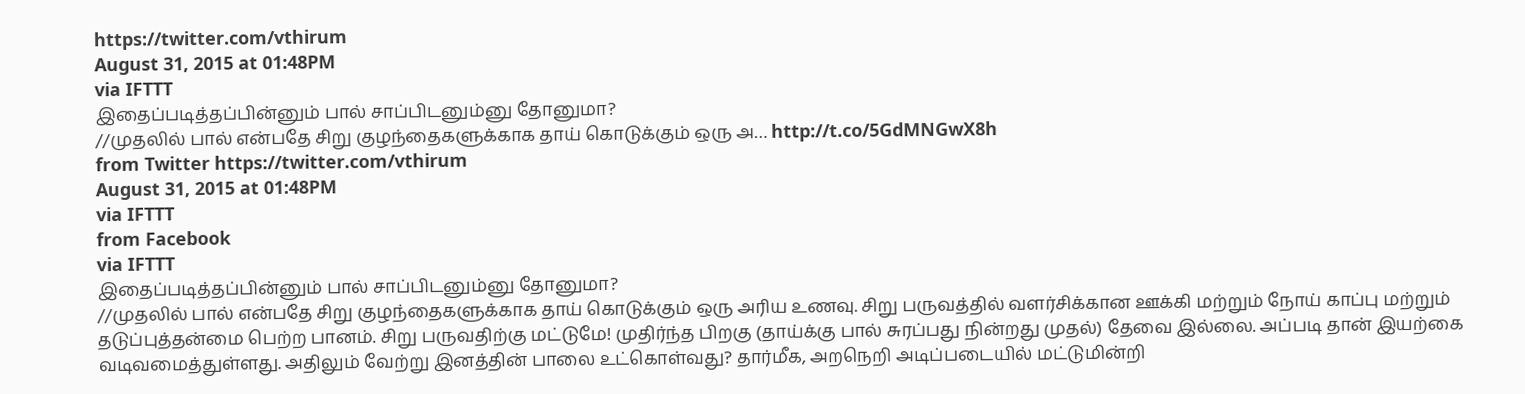https://twitter.com/vthirum
August 31, 2015 at 01:48PM
via IFTTT
இதைப்படித்தப்பின்னும் பால் சாப்பிடனும்னு தோனுமா?
//முதலில் பால் என்பதே சிறு குழந்தைகளுக்காக தாய் கொடுக்கும் ஒரு அ… http://t.co/5GdMNGwX8h
from Twitter https://twitter.com/vthirum
August 31, 2015 at 01:48PM
via IFTTT
from Facebook
via IFTTT
இதைப்படித்தப்பின்னும் பால் சாப்பிடனும்னு தோனுமா?
//முதலில் பால் என்பதே சிறு குழந்தைகளுக்காக தாய் கொடுக்கும் ஒரு அரிய உணவு. சிறு பருவத்தில் வளர்சிக்கான ஊக்கி மற்றும் நோய் காப்பு மற்றும் தடுப்புத்தன்மை பெற்ற பானம். சிறு பருவதிற்கு மட்டுமே! முதிர்ந்த பிறகு (தாய்க்கு பால் சுரப்பது நின்றது முதல்) தேவை இல்லை. அப்படி தான் இயற்கை வடிவமைத்துள்ளது. அதிலும் வேற்று இனத்தின் பாலை உட்கொள்வது? தார்மீக, அறநெறி அடிப்படையில் மட்டுமின்றி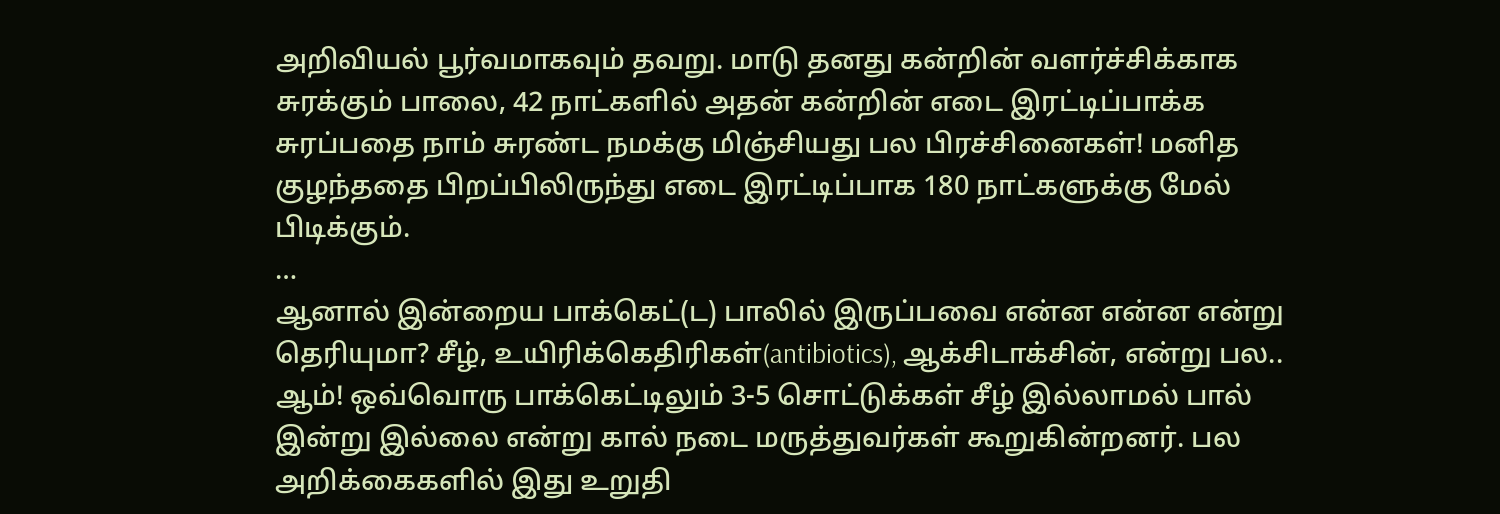அறிவியல் பூர்வமாகவும் தவறு. மாடு தனது கன்றின் வளர்ச்சிக்காக சுரக்கும் பாலை, 42 நாட்களில் அதன் கன்றின் எடை இரட்டிப்பாக்க சுரப்பதை நாம் சுரண்ட நமக்கு மிஞ்சியது பல பிரச்சினைகள்! மனித குழந்ததை பிறப்பிலிருந்து எடை இரட்டிப்பாக 180 நாட்களுக்கு மேல் பிடிக்கும்.
…
ஆனால் இன்றைய பாக்கெட்(ட) பாலில் இருப்பவை என்ன என்ன என்று தெரியுமா? சீழ், உயிரிக்கெதிரிகள்(antibiotics), ஆக்சிடாக்சின், என்று பல.. ஆம்! ஒவ்வொரு பாக்கெட்டிலும் 3-5 சொட்டுக்கள் சீழ் இல்லாமல் பால் இன்று இல்லை என்று கால் நடை மருத்துவர்கள் கூறுகின்றனர். பல அறிக்கைகளில் இது உறுதி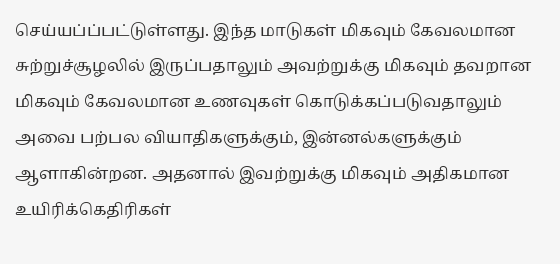செய்யப்ப்பட்டுள்ளது. இந்த மாடுகள் மிகவும் கேவலமான சுற்றுச்சூழலில் இருப்பதாலும் அவற்றுக்கு மிகவும் தவறான மிகவும் கேவலமான உணவுகள் கொடுக்கப்படுவதாலும் அவை பற்பல வியாதிகளுக்கும், இன்னல்களுக்கும் ஆளாகின்றன. அதனால் இவற்றுக்கு மிகவும் அதிகமான உயிரிக்கெதிரிகள்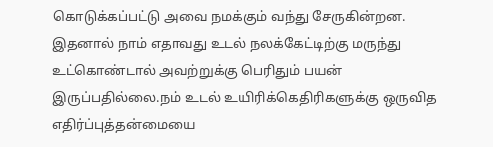கொடுக்கப்பட்டு அவை நமக்கும் வந்து சேருகின்றன. இதனால் நாம் எதாவது உடல் நலக்கேட்டிற்கு மருந்து உட்கொண்டால் அவற்றுக்கு பெரிதும் பயன் இருப்பதில்லை.நம் உடல் உயிரிக்கெதிரிகளுக்கு ஒருவித எதிர்ப்புத்தன்மையை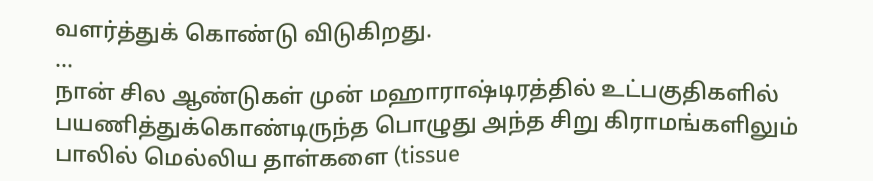வளர்த்துக் கொண்டு விடுகிறது.
…
நான் சில ஆண்டுகள் முன் மஹாராஷ்டிரத்தில் உட்பகுதிகளில் பயணித்துக்கொண்டிருந்த பொழுது அந்த சிறு கிராமங்களிலும் பாலில் மெல்லிய தாள்களை (tissue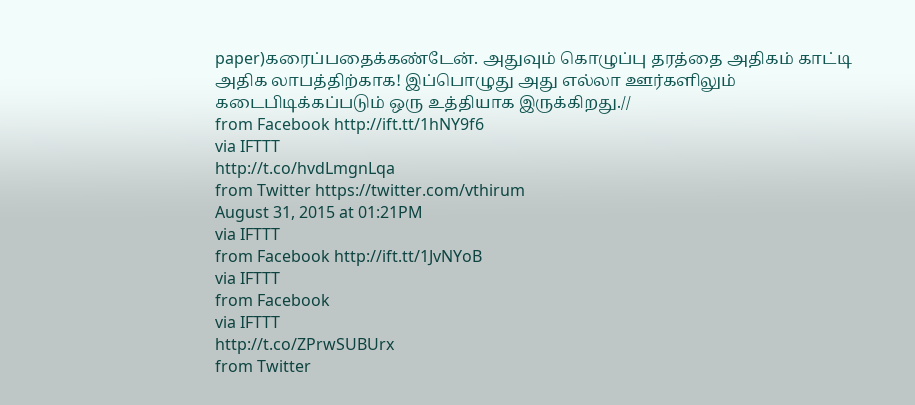paper)கரைப்பதைக்கண்டேன். அதுவும் கொழுப்பு தரத்தை அதிகம் காட்டி அதிக லாபத்திற்காக! இப்பொழுது அது எல்லா ஊர்களிலும் கடைபிடிக்கப்படும் ஒரு உத்தியாக இருக்கிறது.//
from Facebook http://ift.tt/1hNY9f6
via IFTTT
http://t.co/hvdLmgnLqa
from Twitter https://twitter.com/vthirum
August 31, 2015 at 01:21PM
via IFTTT
from Facebook http://ift.tt/1JvNYoB
via IFTTT
from Facebook
via IFTTT
http://t.co/ZPrwSUBUrx
from Twitter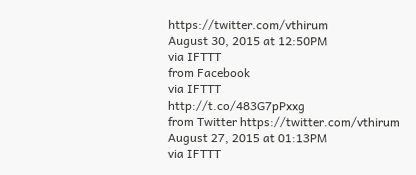https://twitter.com/vthirum
August 30, 2015 at 12:50PM
via IFTTT
from Facebook
via IFTTT
http://t.co/483G7pPxxg
from Twitter https://twitter.com/vthirum
August 27, 2015 at 01:13PM
via IFTTT